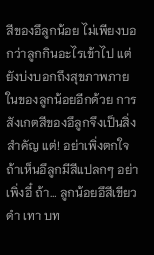สีของอึลูกน้อย ไม่เพียงบอกว่าลูกกินอะไรเข้าไป แต่ยังบ่งบอกถึงสุขภาพภายในของลูกน้อยอีกด้วย การสังเกตสีของอึลูกจึงเป็นสิ่งสำคัญ แต่! อย่าเพิ่งตกใจถ้าเห็นอึลูกมีสีแปลกๆ อย่าเพิ่งอี๋ ถ้า… ลูกน้อยอึสีเขียว ดำ เทา บท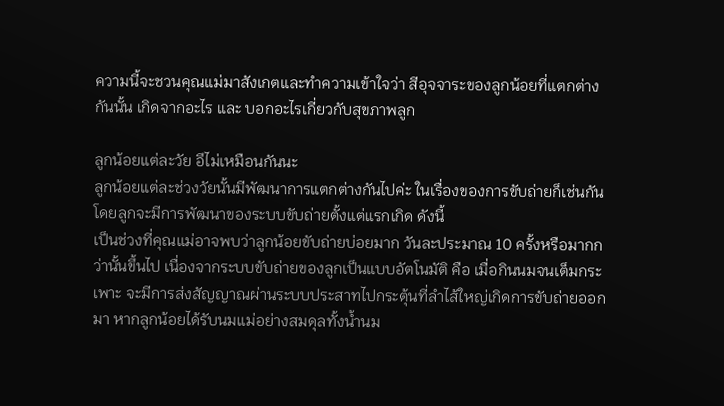ความนี้จะชวนคุณแม่มาสังเกตและทำความเข้าใจว่า สีอุจจาระของลูกน้อยที่แตกต่างกันนั้น เกิดจากอะไร และ บอกอะไรเกี่ยวกับสุขภาพลูก

ลูกน้อยแต่ละวัย อึไม่เหมือนกันนะ
ลูกน้อยแต่ละช่วงวัยนั้นมีพัฒนาการแตกต่างกันไปค่ะ ในเรื่องของการขับถ่ายก็เช่นกัน โดยลูกจะมีการพัฒนาของระบบขับถ่ายตั้งแต่แรกเกิด ดังนี้
เป็นช่วงที่คุณแม่อาจพบว่าลูกน้อยขับถ่ายบ่อยมาก วันละประมาณ 10 ครั้งหรือมากกว่านั้นขึ้นไป เนื่องจากระบบขับถ่ายของลูกเป็นแบบอัตโนมัติ คือ เมื่อกินนมจนเต็มกระเพาะ จะมีการส่งสัญญาณผ่านระบบประสาทไปกระตุ้นที่ลำไส้ใหญ่เกิดการขับถ่ายออกมา หากลูกน้อยได้รับนมแม่อย่างสมดุลทั้งน้ำนม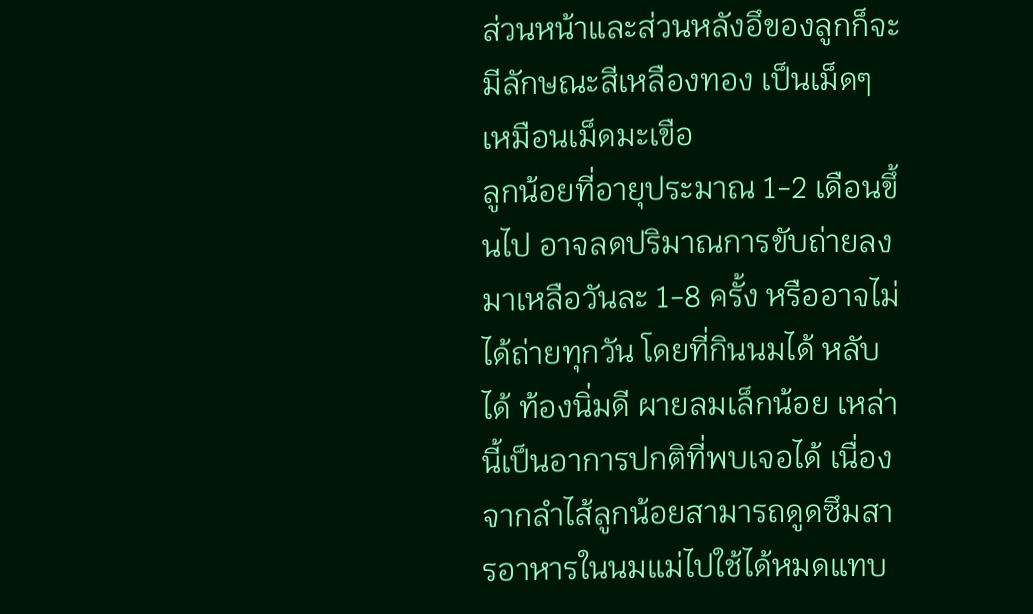ส่วนหน้าและส่วนหลังอึของลูกก็จะมีลักษณะสีเหลืองทอง เป็นเม็ดๆ เหมือนเม็ดมะเขือ
ลูกน้อยที่อายุประมาณ 1-2 เดือนขึ้นไป อาจลดปริมาณการขับถ่ายลงมาเหลือวันละ 1-8 ครั้ง หรืออาจไม่ได้ถ่ายทุกวัน โดยที่กินนมได้ หลับได้ ท้องนิ่มดี ผายลมเล็กน้อย เหล่านี้เป็นอาการปกติที่พบเจอได้ เนื่องจากลำไส้ลูกน้อยสามารถดูดซึมสารอาหารในนมแม่ไปใช้ได้หมดแทบ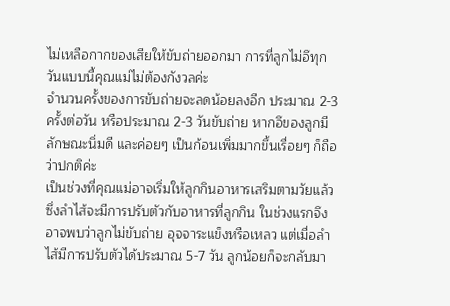ไม่เหลือกากของเสียให้ขับถ่ายออกมา การที่ลูกไม่อึทุกวันแบบนี้คุณแม่ไม่ต้องกังวลค่ะ
จำนวนครั้งของการขับถ่ายจะลดน้อยลงอีก ประมาณ 2-3 ครั้งต่อวัน หรือประมาณ 2-3 วันขับถ่าย หากอึของลูกมีลักษณะนิ่มดี และค่อยๆ เป็นก้อนเพิ่มมากขึ้นเรื่อยๆ ก็ถือว่าปกติค่ะ
เป็นช่วงที่คุณแม่อาจเริ่มให้ลูกกินอาหารเสริมตามวัยแล้ว ซึ่งลำไส้จะมีการปรับตัวกับอาหารที่ลูกกิน ในช่วงแรกจึงอาจพบว่าลูกไม่ขับถ่าย อุจจาระแข็งหรือเหลว แต่เมื่อลำไส้มีการปรับตัวได้ประมาณ 5-7 วัน ลูกน้อยก็จะกลับมา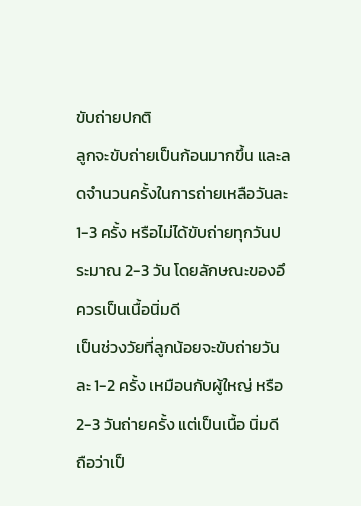ขับถ่ายปกติ
ลูกจะขับถ่ายเป็นก้อนมากขึ้น และลดจำนวนครั้งในการถ่ายเหลือวันละ 1-3 ครั้ง หรือไม่ได้ขับถ่ายทุกวันประมาณ 2-3 วัน โดยลักษณะของอึควรเป็นเนื้อนิ่มดี
เป็นช่วงวัยที่ลูกน้อยจะขับถ่ายวันละ 1-2 ครั้ง เหมือนกับผู้ใหญ่ หรือ 2-3 วันถ่ายครั้ง แต่เป็นเนื้อ นิ่มดี ถือว่าเป็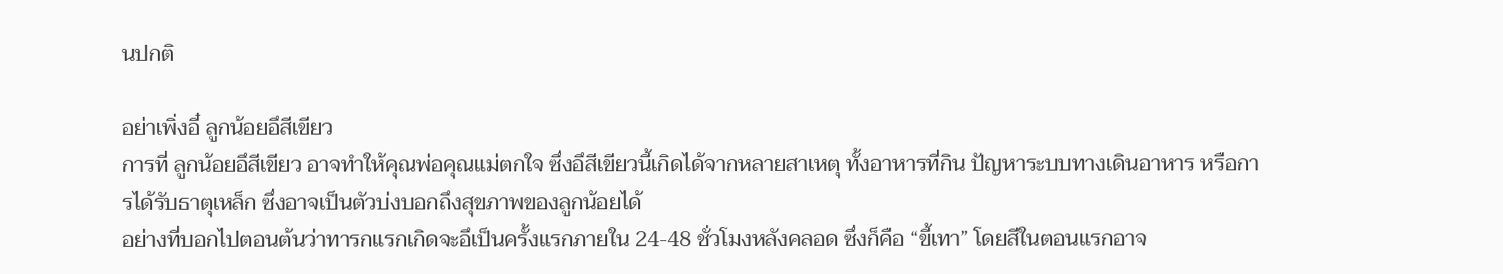นปกติ

อย่าเพิ่งอี๋ ลูกน้อยอึสีเขียว
การที่ ลูกน้อยอึสีเขียว อาจทำให้คุณพ่อคุณแม่ตกใจ ซึ่งอึสีเขียวนี้เกิดได้จากหลายสาเหตุ ทั้งอาหารที่กิน ปัญหาระบบทางเดินอาหาร หรือการได้รับธาตุเหล็ก ซึ่งอาจเป็นตัวบ่งบอกถึงสุขภาพของลูกน้อยได้
อย่างที่บอกไปตอนต้นว่าทารกแรกเกิดจะอึเป็นครั้งแรกภายใน 24-48 ชั่วโมงหลังคลอด ซึ่งก็คือ “ขี้เทา” โดยสีในตอนแรกอาจ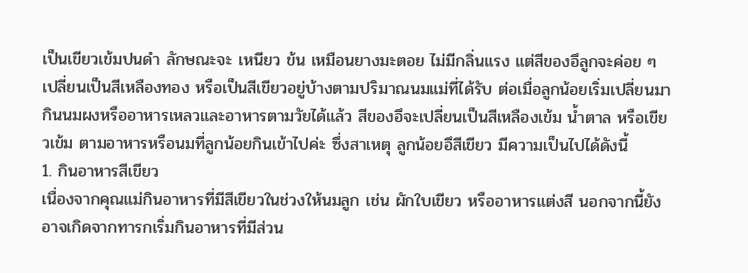เป็นเขียวเข้มปนดำ ลักษณะจะ เหนียว ข้น เหมือนยางมะตอย ไม่มีกลิ่นแรง แต่สีของอึลูกจะค่อย ๆ เปลี่ยนเป็นสีเหลืองทอง หรือเป็นสีเขียวอยู่บ้างตามปริมาณนมแม่ที่ได้รับ ต่อเมื่อลูกน้อยเริ่มเปลี่ยนมากินนมผงหรืออาหารเหลวและอาหารตามวัยได้แล้ว สีของอึจะเปลี่ยนเป็นสีเหลืองเข้ม น้ำตาล หรือเขียวเข้ม ตามอาหารหรือนมที่ลูกน้อยกินเข้าไปค่ะ ซึ่งสาเหตุ ลูกน้อยอึสีเขียว มีความเป็นไปได้ดังนี้
1. กินอาหารสีเขียว
เนื่องจากคุณแม่กินอาหารที่มีสีเขียวในช่วงให้นมลูก เช่น ผักใบเขียว หรืออาหารแต่งสี นอกจากนี้ยังอาจเกิดจากทารกเริ่มกินอาหารที่มีส่วน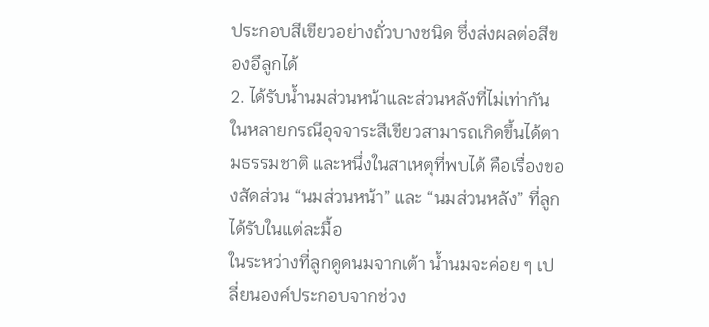ประกอบสีเขียวอย่างถั่วบางชนิด ซึ่งส่งผลต่อสีของอึลูกได้
2. ได้รับน้ำนมส่วนหน้าและส่วนหลังที่ไม่เท่ากัน
ในหลายกรณีอุจจาระสีเขียวสามารถเกิดขึ้นได้ตามธรรมชาติ และหนึ่งในสาเหตุที่พบได้ คือเรื่องของสัดส่วน “นมส่วนหน้า” และ “นมส่วนหลัง” ที่ลูกได้รับในแต่ละมื้อ
ในระหว่างที่ลูกดูดนมจากเต้า น้ำนมจะค่อย ๆ เปลี่ยนองค์ประกอบจากช่วง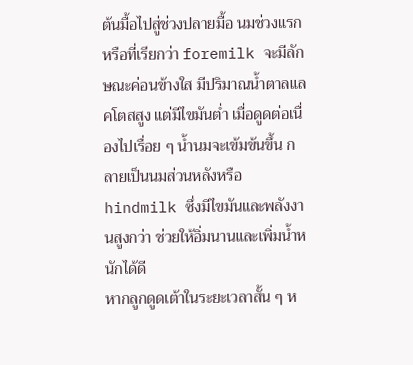ต้นมื้อไปสู่ช่วงปลายมื้อ นมช่วงแรกหรือที่เรียกว่า foremilk จะมีลักษณะค่อนข้างใส มีปริมาณน้ำตาลแลคโตสสูง แต่มีไขมันต่ำ เมื่อดูดต่อเนื่องไปเรื่อย ๆ น้ำนมจะเข้มข้นขึ้น กลายเป็นนมส่วนหลังหรือ hindmilk ซึ่งมีไขมันและพลังงานสูงกว่า ช่วยให้อิ่มนานและเพิ่มน้ำหนักได้ดี
หากลูกดูดเต้าในระยะเวลาสั้น ๆ ห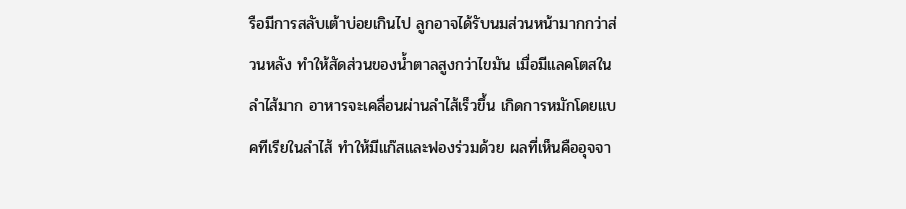รือมีการสลับเต้าบ่อยเกินไป ลูกอาจได้รับนมส่วนหน้ามากกว่าส่วนหลัง ทำให้สัดส่วนของน้ำตาลสูงกว่าไขมัน เมื่อมีแลคโตสในลำไส้มาก อาหารจะเคลื่อนผ่านลำไส้เร็วขึ้น เกิดการหมักโดยแบคทีเรียในลำไส้ ทำให้มีแก๊สและฟองร่วมด้วย ผลที่เห็นคืออุจจา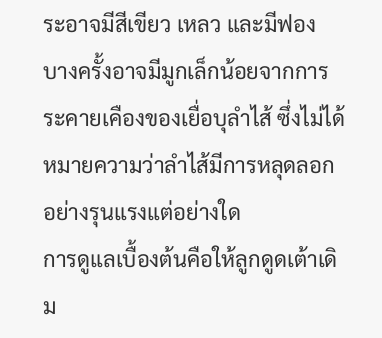ระอาจมีสีเขียว เหลว และมีฟอง บางครั้งอาจมีมูกเล็กน้อยจากการระคายเคืองของเยื่อบุลำไส้ ซึ่งไม่ได้หมายความว่าลำไส้มีการหลุดลอกอย่างรุนแรงแต่อย่างใด
การดูแลเบื้องต้นคือให้ลูกดูดเต้าเดิม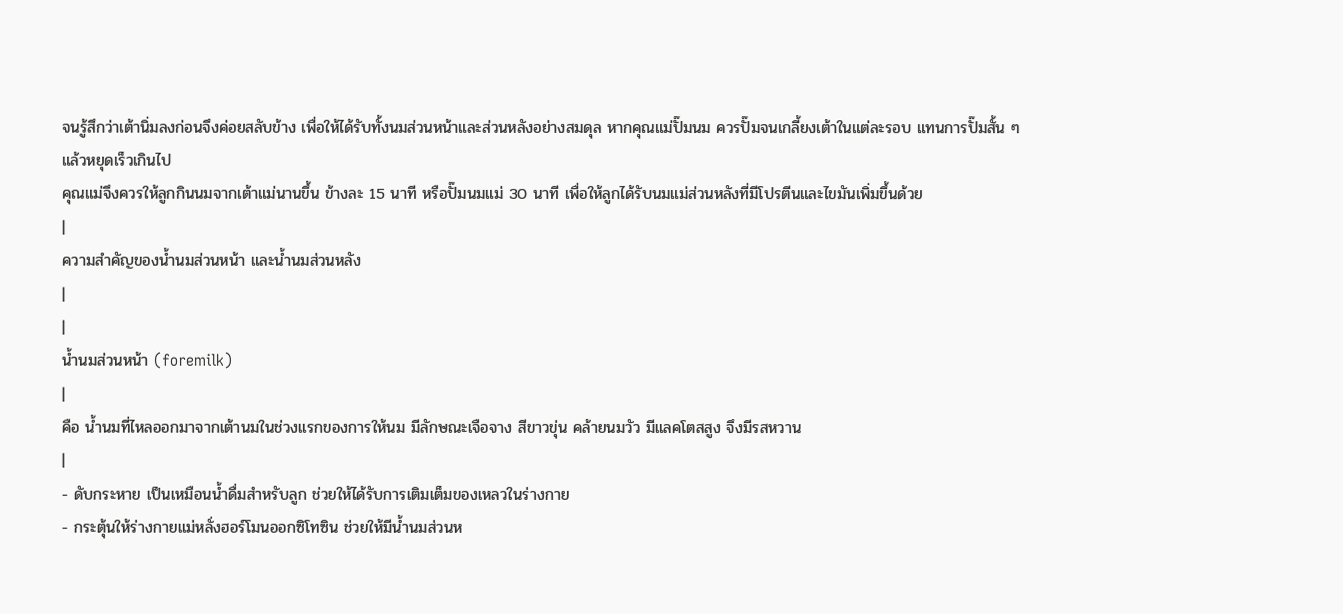จนรู้สึกว่าเต้านิ่มลงก่อนจึงค่อยสลับข้าง เพื่อให้ได้รับทั้งนมส่วนหน้าและส่วนหลังอย่างสมดุล หากคุณแม่ปั๊มนม ควรปั๊มจนเกลี้ยงเต้าในแต่ละรอบ แทนการปั๊มสั้น ๆ แล้วหยุดเร็วเกินไป
คุณแม่จึงควรให้ลูกกินนมจากเต้าแม่นานขึ้น ข้างละ 15 นาที หรือปั๊มนมแม่ 30 นาที เพื่อให้ลูกได้รับนมแม่ส่วนหลังที่มีโปรตีนและไขมันเพิ่มขึ้นด้วย
|
ความสำคัญของน้ำนมส่วนหน้า และน้ำนมส่วนหลัง
|
|
น้ำนมส่วนหน้า (foremilk)
|
คือ น้ำนมที่ไหลออกมาจากเต้านมในช่วงแรกของการให้นม มีลักษณะเจือจาง สีขาวขุ่น คล้ายนมวัว มีแลคโตสสูง จึงมีรสหวาน
|
- ดับกระหาย เป็นเหมือนน้ำดื่มสำหรับลูก ช่วยให้ได้รับการเติมเต็มของเหลวในร่างกาย
- กระตุ้นให้ร่างกายแม่หลั่งฮอร์โมนออกซิโทซิน ช่วยให้มีน้ำนมส่วนห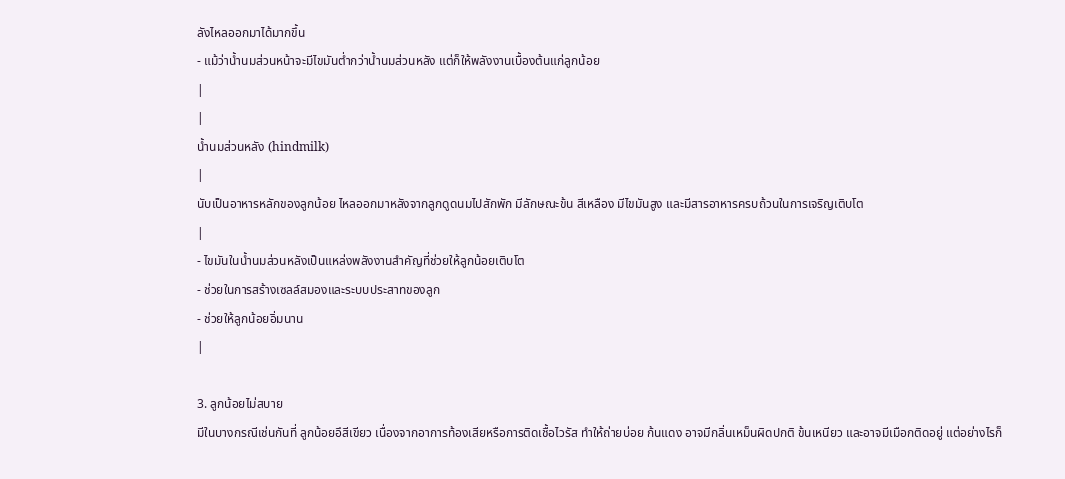ลังไหลออกมาได้มากขึ้น
- แม้ว่าน้ำนมส่วนหน้าจะมีไขมันต่ำกว่าน้ำนมส่วนหลัง แต่ก็ให้พลังงานเบื้องต้นแก่ลูกน้อย
|
|
น้ำนมส่วนหลัง (hindmilk)
|
นับเป็นอาหารหลักของลูกน้อย ไหลออกมาหลังจากลูกดูดนมไปสักพัก มีลักษณะข้น สีเหลือง มีไขมันสูง และมีสารอาหารครบถ้วนในการเจริญเติบโต
|
- ไขมันในน้ำนมส่วนหลังเป็นแหล่งพลังงานสำคัญที่ช่วยให้ลูกน้อยเติบโต
- ช่วยในการสร้างเซลล์สมองและระบบประสาทของลูก
- ช่วยให้ลูกน้อยอิ่มนาน
|

3. ลูกน้อยไม่สบาย
มีในบางกรณีเช่นกันที่ ลูกน้อยอึสีเขียว เนื่องจากอาการท้องเสียหรือการติดเชื้อไวรัส ทำให้ถ่ายบ่อย ก้นแดง อาจมีกลิ่นเหม็นผิดปกติ ข้นเหนียว และอาจมีเมือกติดอยู่ แต่อย่างไรก็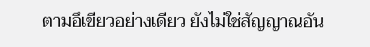ตามอึเขียวอย่างเดียว ยังไม่ใช่สัญญาณอัน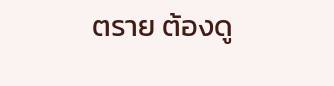ตราย ต้องดู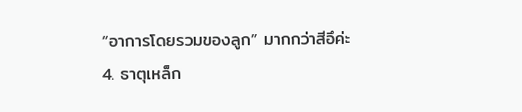“อาการโดยรวมของลูก” มากกว่าสีอึค่ะ
4. ธาตุเหล็ก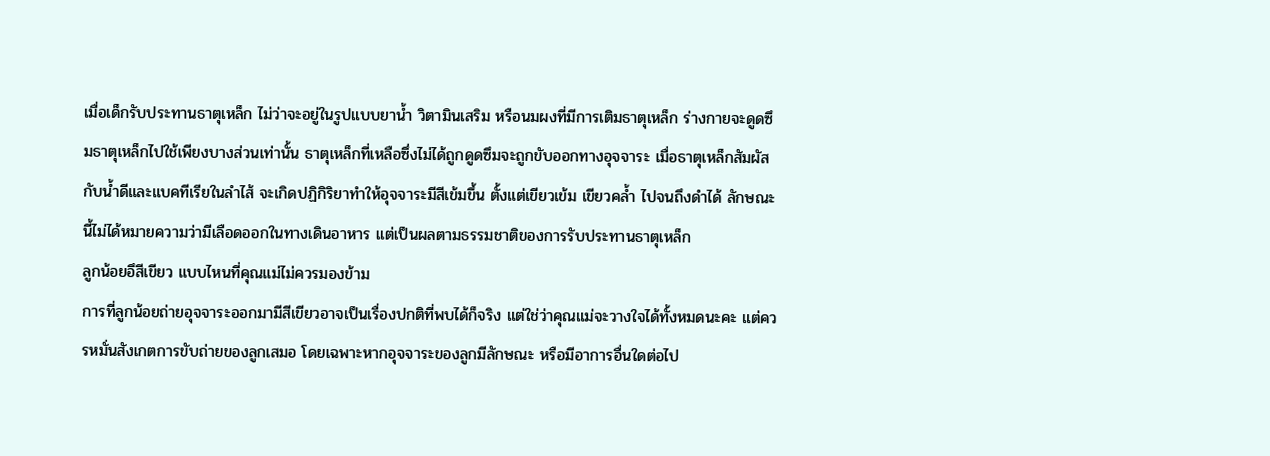เมื่อเด็กรับประทานธาตุเหล็ก ไม่ว่าจะอยู่ในรูปแบบยาน้ำ วิตามินเสริม หรือนมผงที่มีการเติมธาตุเหล็ก ร่างกายจะดูดซึมธาตุเหล็กไปใช้เพียงบางส่วนเท่านั้น ธาตุเหล็กที่เหลือซึ่งไม่ได้ถูกดูดซึมจะถูกขับออกทางอุจจาระ เมื่อธาตุเหล็กสัมผัสกับน้ำดีและแบคทีเรียในลำไส้ จะเกิดปฏิกิริยาทำให้อุจจาระมีสีเข้มขึ้น ตั้งแต่เขียวเข้ม เขียวคล้ำ ไปจนถึงดำได้ ลักษณะนี้ไม่ได้หมายความว่ามีเลือดออกในทางเดินอาหาร แต่เป็นผลตามธรรมชาติของการรับประทานธาตุเหล็ก
ลูกน้อยอึสีเขียว แบบไหนที่คุณแม่ไม่ควรมองข้าม
การที่ลูกน้อยถ่ายอุจจาระออกมามีสีเขียวอาจเป็นเรื่องปกติที่พบได้ก็จริง แต่ใช่ว่าคุณแม่จะวางใจได้ทั้งหมดนะคะ แต่ควรหมั่นสังเกตการขับถ่ายของลูกเสมอ โดยเฉพาะหากอุจจาระของลูกมีลักษณะ หรือมีอาการอื่นใดต่อไป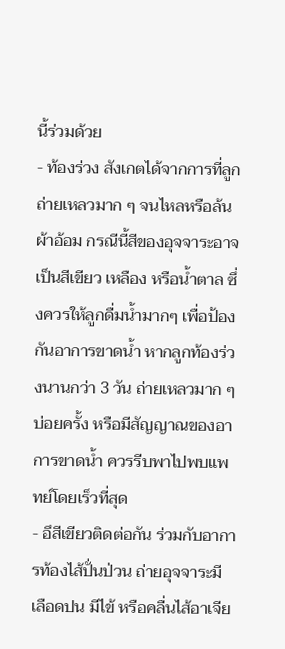นี้ร่วมด้วย
- ท้องร่วง สังเกตได้จากการที่ลูกถ่ายเหลวมาก ๆ จนไหลหรือล้นผ้าอ้อม กรณีนี้สีของอุจจาระอาจเป็นสีเขียว เหลือง หรือน้ำตาล ซึ่งควรให้ลูกดื่มน้ำมากๆ เพื่อป้องกันอาการขาดน้ำ หากลูกท้องร่วงนานกว่า 3 วัน ถ่ายเหลวมาก ๆ บ่อยครั้ง หรือมีสัญญาณของอาการขาดน้ำ ควรรีบพาไปพบแพทย์โดยเร็วที่สุด
- อึสีเขียวติดต่อกัน ร่วมกับอาการท้องไส้ปั่นป่วน ถ่ายอุจจาระมีเลือดปน มีไข้ หรือคลื่นไส้อาเจีย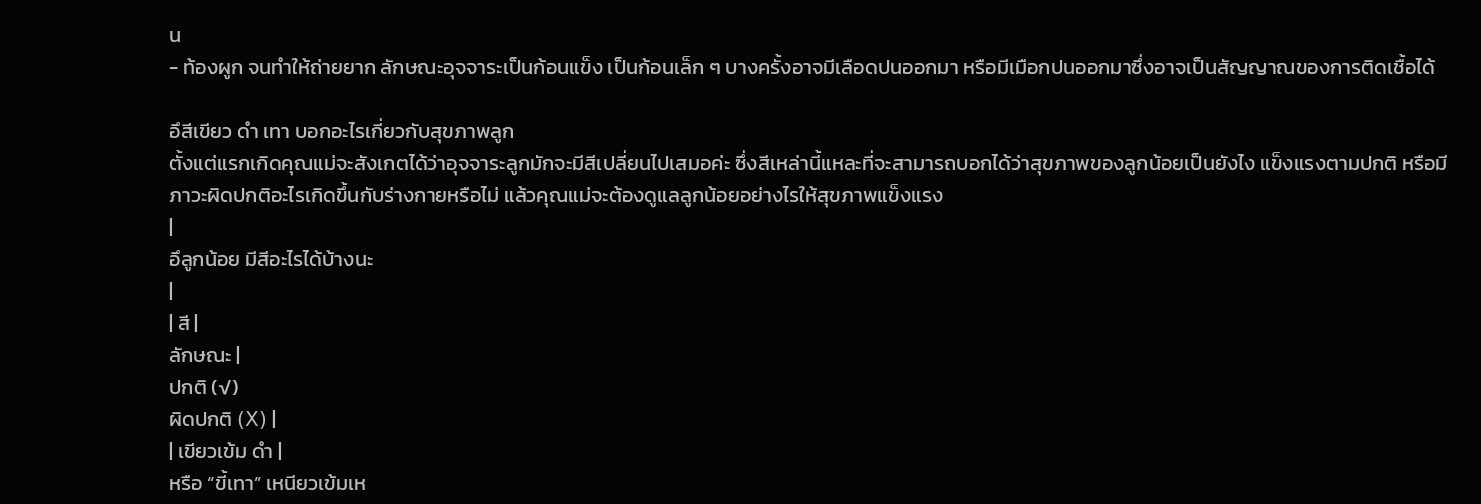น
- ท้องผูก จนทำให้ถ่ายยาก ลักษณะอุจจาระเป็นก้อนแข็ง เป็นก้อนเล็ก ๆ บางครั้งอาจมีเลือดปนออกมา หรือมีเมือกปนออกมาซึ่งอาจเป็นสัญญาณของการติดเชื้อได้

อึสีเขียว ดำ เทา บอกอะไรเกี่ยวกับสุขภาพลูก
ตั้งแต่แรกเกิดคุณแม่จะสังเกตได้ว่าอุจจาระลูกมักจะมีสีเปลี่ยนไปเสมอค่ะ ซึ่งสีเหล่านี้แหละที่จะสามารถบอกได้ว่าสุขภาพของลูกน้อยเป็นยังไง แข็งแรงตามปกติ หรือมีภาวะผิดปกติอะไรเกิดขึ้นกับร่างกายหรือไม่ แล้วคุณแม่จะต้องดูแลลูกน้อยอย่างไรให้สุขภาพแข็งแรง
|
อึลูกน้อย มีสีอะไรได้บ้างนะ
|
| สี |
ลักษณะ |
ปกติ (√)
ผิดปกติ (ꓫ) |
| เขียวเข้ม ดำ |
หรือ “ขี้เทา” เหนียวเข้มเห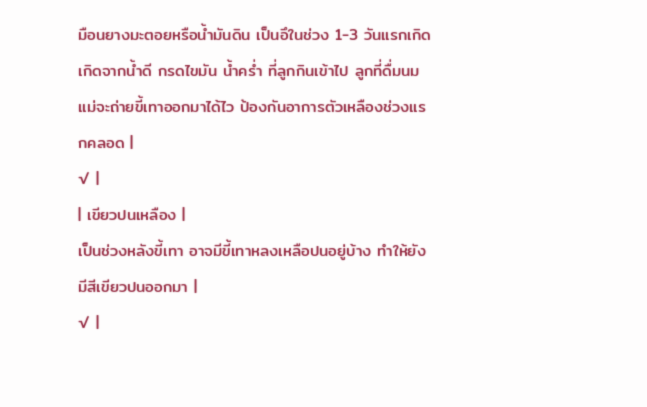มือนยางมะตอยหรือน้ำมันดิน เป็นอึในช่วง 1-3 วันแรกเกิด เกิดจากน้ำดี กรดไขมัน น้ำคร่ำ ที่ลูกกินเข้าไป ลูกที่ดื่มนมแม่จะถ่ายขี้เทาออกมาได้ไว ป้องกันอาการตัวเหลืองช่วงแรกคลอด |
√ |
| เขียวปนเหลือง |
เป็นช่วงหลังขี้เทา อาจมีขี้เทาหลงเหลือปนอยู่บ้าง ทำให้ยังมีสีเขียวปนออกมา |
√ |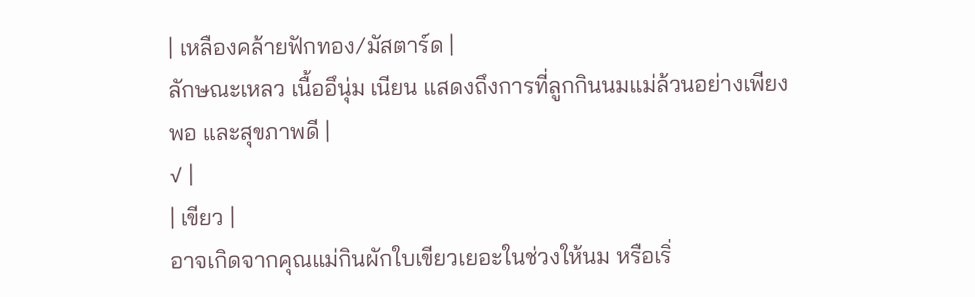| เหลืองคล้ายฟักทอง/มัสตาร์ด |
ลักษณะเหลว เนื้ออึนุ่ม เนียน แสดงถึงการที่ลูกกินนมแม่ล้วนอย่างเพียงพอ และสุขภาพดี |
√ |
| เขียว |
อาจเกิดจากคุณแม่กินผักใบเขียวเยอะในช่วงให้นม หรือเริ่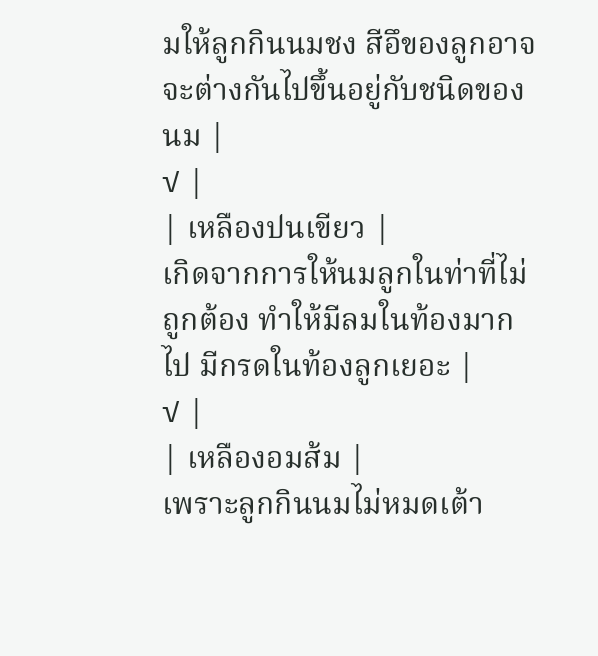มให้ลูกกินนมชง สีอึของลูกอาจจะต่างกันไปขึ้นอยู่กับชนิดของนม |
√ |
| เหลืองปนเขียว |
เกิดจากการให้นมลูกในท่าที่ไม่ถูกต้อง ทำให้มีลมในท้องมากไป มีกรดในท้องลูกเยอะ |
√ |
| เหลืองอมส้ม |
เพราะลูกกินนมไม่หมดเต้า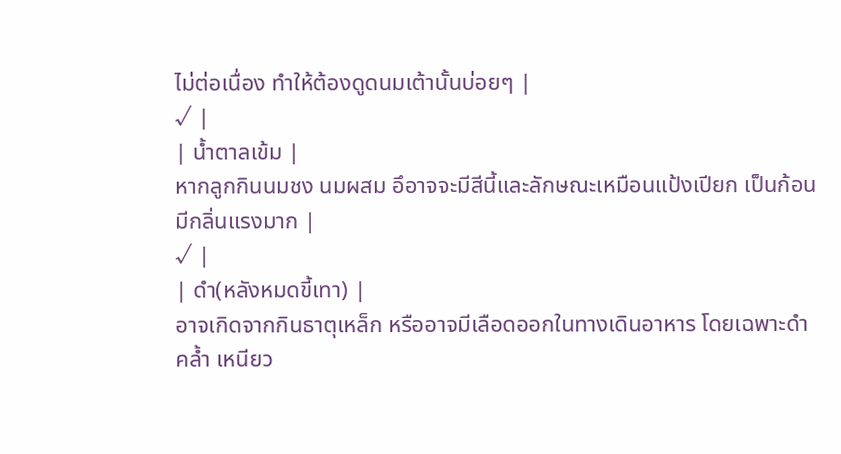ไม่ต่อเนื่อง ทำให้ต้องดูดนมเต้านั้นบ่อยๆ |
√ |
| น้ำตาลเข้ม |
หากลูกกินนมชง นมผสม อึอาจจะมีสีนี้และลักษณะเหมือนแป้งเปียก เป็นก้อน มีกลิ่นแรงมาก |
√ |
| ดำ(หลังหมดขี้เทา) |
อาจเกิดจากกินธาตุเหล็ก หรืออาจมีเลือดออกในทางเดินอาหาร โดยเฉพาะดำคล้ำ เหนียว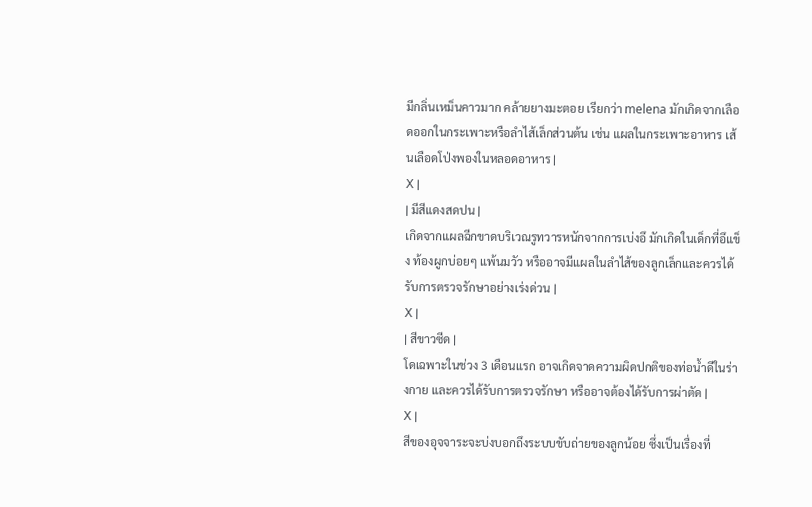มีกลิ่นเหม็นคาวมาก คล้ายยางมะตอย เรียกว่า melena มักเกิดจากเลือดออกในกระเพาะหรือลำไส้เล็กส่วนต้น เช่น แผลในกระเพาะอาหาร เส้นเลือดโป่งพองในหลอดอาหาร |
ꓫ |
| มีสีแดงสดปน |
เกิดจากแผลฉีกขาดบริเวณรูทวารหนักจากการเบ่งอึ มักเกิดในเด็กที่อึแข็ง ท้องผูกบ่อยๆ แพ้นมวัว หรืออาจมีแผลในลำไส้ของลูกเล็กและควรได้รับการตรวจรักษาอย่างเร่งด่วน |
ꓫ |
| สีขาวซีด |
โดเฉพาะในช่วง 3 เดือนแรก อาจเกิดจาดความผิดปกติของท่อน้ำดีในร่างกาย และควรได้รับการตรวจรักษา หรืออาจต้องได้รับการผ่าตัด |
ꓫ |
สีของอุจจาระจะบ่งบอกถึงระบบขับถ่ายของลูกน้อย ซึ่งเป็นเรื่องที่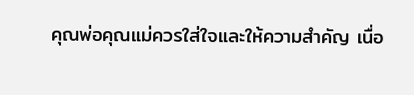คุณพ่อคุณแม่ควรใส่ใจและให้ความสำคัญ เนื่อ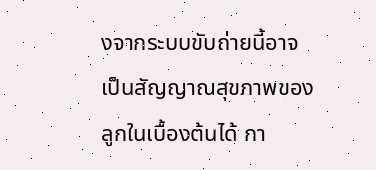งจากระบบขับถ่ายนี้อาจเป็นสัญญาณสุขภาพของลูกในเบื้องต้นได้ กา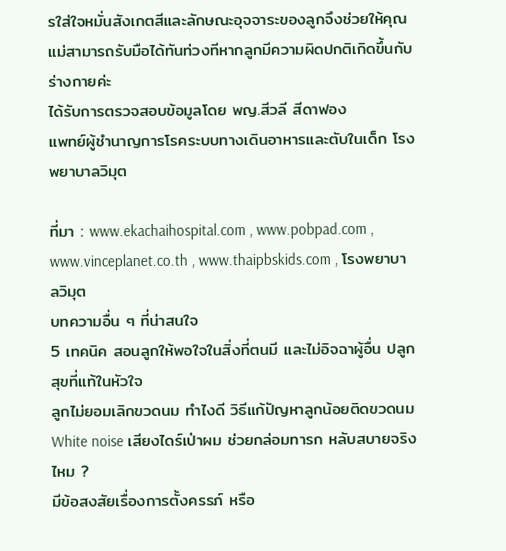รใส่ใจหมั่นสังเกตสีและลักษณะอุจจาระของลูกจึงช่วยให้คุณแม่สามารถรับมือได้ทันท่วงทีหากลูกมีความผิดปกติเกิดขึ้นกับร่างกายค่ะ
ได้รับการตรวจสอบข้อมูลโดย พญ.สีวลี สีดาฟอง
แพทย์ผู้ชำนาญการโรคระบบทางเดินอาหารและตับในเด็ก โรงพยาบาลวิมุต

ที่มา : www.ekachaihospital.com , www.pobpad.com , www.vinceplanet.co.th , www.thaipbskids.com , โรงพยาบาลวิมุต
บทความอื่น ๆ ที่น่าสนใจ
5 เทคนิค สอนลูกให้พอใจในสิ่งที่ตนมี และไม่อิจฉาผู้อื่น ปลูกสุขที่แท้ในหัวใจ
ลูกไม่ยอมเลิกขวดนม ทำไงดี วิธีแก้ปัญหาลูกน้อยติดขวดนม
White noise เสียงไดร์เป่าผม ช่วยกล่อมทารก หลับสบายจริงไหม ?
มีข้อสงสัยเรื่องการตั้งครรภ์ หรือ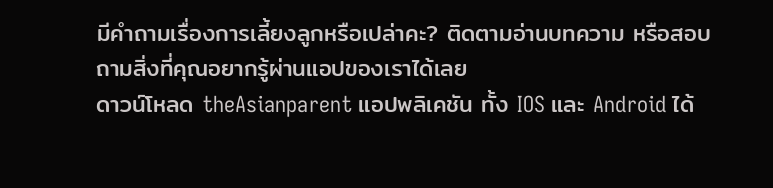มีคำถามเรื่องการเลี้ยงลูกหรือเปล่าคะ? ติดตามอ่านบทความ หรือสอบถามสิ่งที่คุณอยากรู้ผ่านแอปของเราได้เลย
ดาวน์โหลด theAsianparent แอปพลิเคชัน ทั้ง IOS และ Android ได้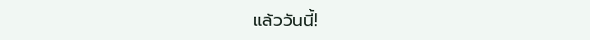แล้ววันนี้!